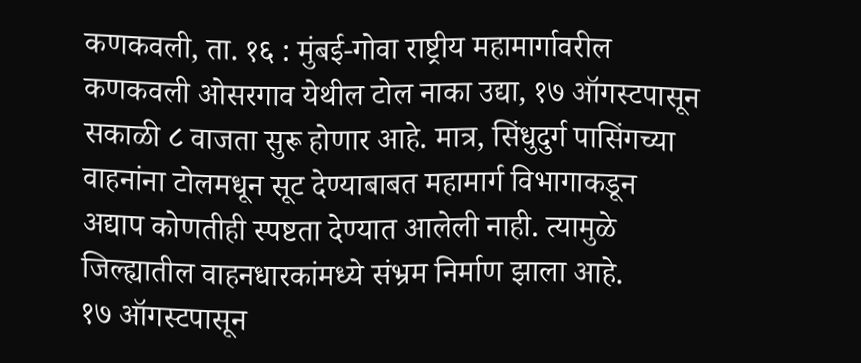कणकवली, ता. १६ : मुंबई-गोवा राष्ट्रीय महामार्गावरील कणकवली ओसरगाव येथील टोल नाका उद्या, १७ ऑगस्टपासून सकाळी ८ वाजता सुरू होणार आहे. मात्र, सिंधुदुर्ग पासिंगच्या वाहनांना टोलमधून सूट देण्याबाबत महामार्ग विभागाकडून अद्याप कोणतीही स्पष्टता देण्यात आलेली नाही. त्यामुळे जिल्ह्यातील वाहनधारकांमध्ये संभ्रम निर्माण झाला आहे.
१७ ऑगस्टपासून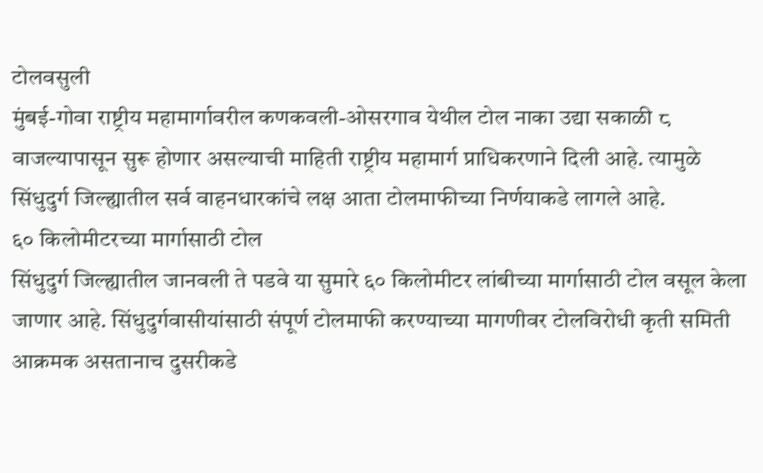टोलवसुली
मुंबई-गोवा राष्ट्रीय महामार्गावरील कणकवली-ओसरगाव येथील टोल नाका उद्या सकाळी ८ वाजल्यापासून सुरू होणार असल्याची माहिती राष्ट्रीय महामार्ग प्राधिकरणाने दिली आहे. त्यामुळे सिंधुदुर्ग जिल्ह्यातील सर्व वाहनधारकांचे लक्ष आता टोलमाफीच्या निर्णयाकडे लागले आहे.
६० किलोमीटरच्या मार्गासाठी टोल
सिंधुदुर्ग जिल्ह्यातील जानवली ते पडवे या सुमारे ६० किलोमीटर लांबीच्या मार्गासाठी टोल वसूल केला जाणार आहे. सिंधुदुर्गवासीयांसाठी संपूर्ण टोलमाफी करण्याच्या मागणीवर टोलविरोधी कृती समिती आक्रमक असतानाच दुसरीकडे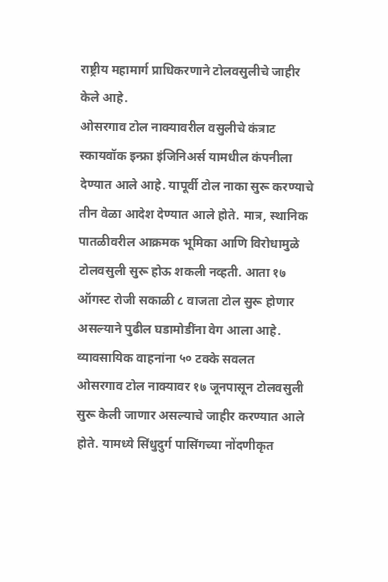राष्ट्रीय महामार्ग प्राधिकरणाने टोलवसुलीचे जाहीर केले आहे.
ओसरगाव टोल नाक्यावरील वसुलीचे कंत्राट स्कायवॉक इन्फ्रा इंजिनिअर्स यामधील कंपनीला देण्यात आले आहे. यापूर्वी टोल नाका सुरू करण्याचे तीन वेळा आदेश देण्यात आले होते. मात्र, स्थानिक पातळीवरील आक्रमक भूमिका आणि विरोधामुळे टोलवसुली सुरू होऊ शकली नव्हती. आता १७ ऑगस्ट रोजी सकाळी ८ वाजता टोल सुरू होणार असल्याने पुढील घडामोडींना वेग आला आहे.
व्यावसायिक वाहनांना ५० टक्के सवलत
ओसरगाव टोल नाक्यावर १७ जूनपासून टोलवसुली सुरू केली जाणार असल्याचे जाहीर करण्यात आले होते. यामध्ये सिंधुदुर्ग पासिंगच्या नोंदणीकृत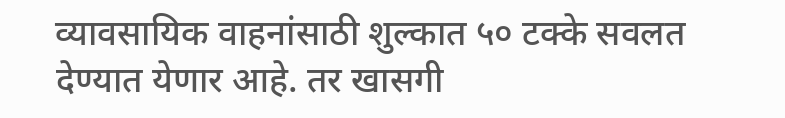व्यावसायिक वाहनांसाठी शुल्कात ५० टक्के सवलत देण्यात येणार आहे. तर खासगी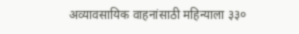अव्यावसायिक वाहनांसाठी महिन्याला ३३०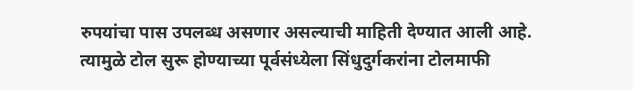रुपयांचा पास उपलब्ध असणार असल्याची माहिती देण्यात आली आहे.
त्यामुळे टोल सुरू होण्याच्या पूर्वसंध्येला सिंधुदुर्गकरांना टोलमाफी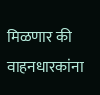मिळणार की वाहनधारकांना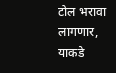टोल भरावा लागणार, याकडे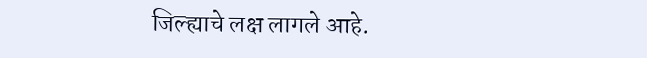जिल्ह्याचे लक्ष लागले आहे.